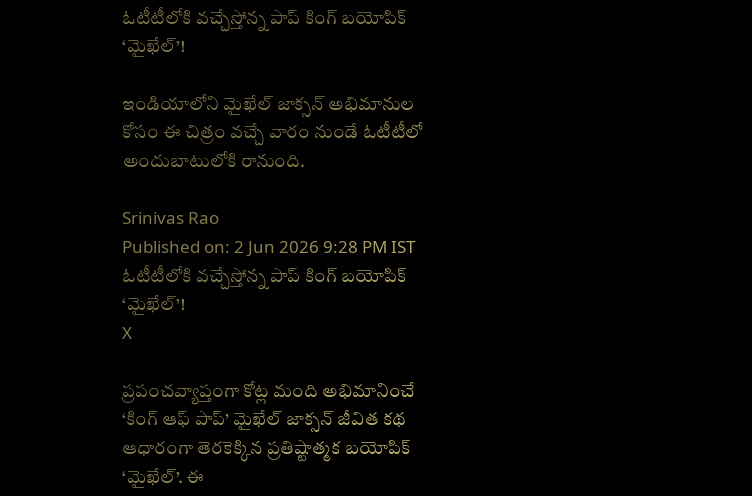ఓటీటీలోకి వచ్చేస్తోన్న పాప్ కింగ్ బయోపిక్ ‘మైఖేల్’!

ఇండియాలోని మైఖేల్ జాక్సన్ అభిమానుల కోసం ఈ చిత్రం వచ్చే వారం నుండే ఓటీటీలో అందుబాటులోకి రానుంది.

Srinivas Rao
Published on: 2 Jun 2026 9:28 PM IST
ఓటీటీలోకి వచ్చేస్తోన్న పాప్ కింగ్ బయోపిక్ ‘మైఖేల్’!
X

ప్రపంచవ్యాప్తంగా కోట్ల మంది అభిమానించే ‘కింగ్ ఆఫ్ పాప్’ మైఖేల్ జాక్సన్ జీవిత కథ ఆధారంగా తెరకెక్కిన ప్రతిష్టాత్మక బయోపిక్ ‘మైఖేల్’. ఈ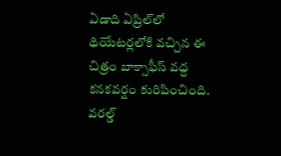ఏడాది ఏప్రిల్‌లో థియేటర్లలోకి వచ్చిన ఈ చిత్రం బాక్సాఫీస్ వద్ద కనకవర్షం కురిపించింది. వరల్డ్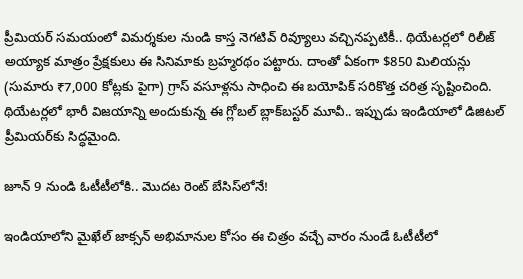ప్రీమియర్ సమయంలో విమర్శకుల నుండి కాస్త నెగటివ్ రివ్యూలు వచ్చినప్పటికీ.. థియేటర్లలో రిలీజ్ అయ్యాక మాత్రం ప్రేక్షకులు ఈ సినిమాకు బ్రహ్మరథం పట్టారు. దాంతో ఏకంగా $850 మిలియన్లు (సుమారు ₹7,000 కోట్లకు పైగా) గ్రాస్ వసూళ్లను సాధించి ఈ బయోపిక్ సరికొత్త చరిత్ర సృష్టించింది. థియేటర్లలో భారీ విజయాన్ని అందుకున్న ఈ గ్లోబల్ బ్లాక్‌బస్టర్ మూవీ.. ఇప్పుడు ఇండియాలో డిజిటల్ ప్రీమియర్‌కు సిద్ధమైంది.

జూన్ 9 నుండి ఓటీటీలోకి.. మొదట రెంట్ బేసిస్‌లోనే!

ఇండియాలోని మైఖేల్ జాక్సన్ అభిమానుల కోసం ఈ చిత్రం వచ్చే వారం నుండే ఓటీటీలో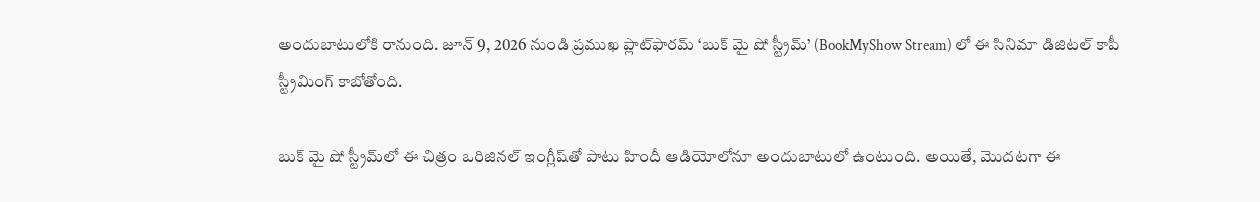అందుబాటులోకి రానుంది. జూన్ 9, 2026 నుండి ప్రముఖ ప్లాట్‌ఫారమ్ ‘బుక్ మై షో స్ట్రీమ్’ (BookMyShow Stream) లో ఈ సినిమా డిజిటల్ కాపీ స్ట్రీమింగ్ కాబోతోంది.

బుక్ మై షో స్ట్రీమ్‌లో ఈ చిత్రం ఒరిజినల్ ఇంగ్లీష్‌తో పాటు హిందీ ఆడియోలోనూ అందుబాటులో ఉంటుంది. అయితే, మొదటగా ఈ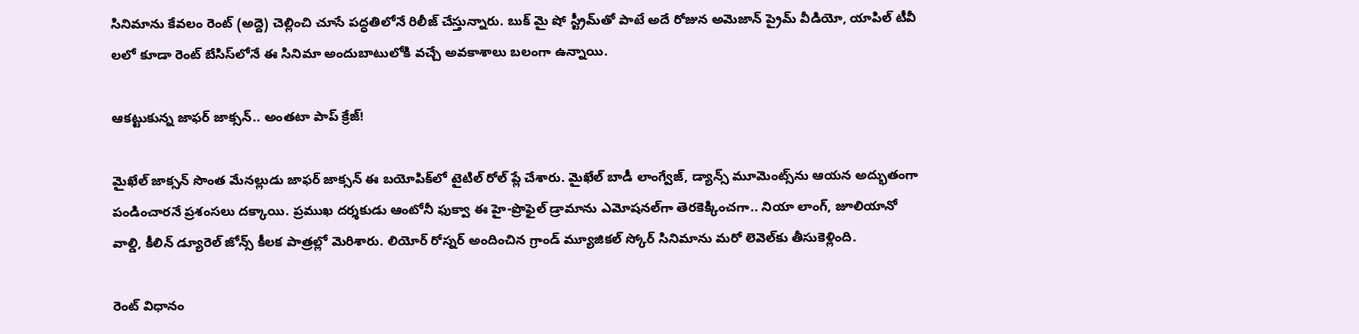సినిమాను కేవలం రెంట్ (అద్దె) చెల్లించి చూసే పద్ధతిలోనే రిలీజ్ చేస్తున్నారు. బుక్ మై షో స్ట్రీమ్‌తో పాటే అదే రోజున అమెజాన్ ప్రైమ్ వీడియో, యాపిల్ టీవీ లలో కూడా రెంట్ బేసిస్‌లోనే ఈ సినిమా అందుబాటులోకి వచ్చే అవకాశాలు బలంగా ఉన్నాయి.

ఆకట్టుకున్న జాఫర్ జాక్సన్.. అంతటా పాప్ క్రేజ్!

మైఖేల్ జాక్సన్ సొంత మేనల్లుడు జాఫర్ జాక్సన్ ఈ బయోపిక్‌లో టైటిల్ రోల్ ప్లే చేశారు. మైఖేల్ బాడీ లాంగ్వేజ్, డ్యాన్స్ మూమెంట్స్‌ను ఆయన అద్భుతంగా పండించారనే ప్రశంసలు దక్కాయి. ప్రముఖ దర్శకుడు ఆంటోనీ ఫుక్వా ఈ హై-ప్రొఫైల్ డ్రామాను ఎమోషనల్‌గా తెరకెక్కించగా.. నియా లాంగ్, జూలియానో వాల్డి, కీలిన్ డ్యూరెల్ జోన్స్ కీలక పాత్రల్లో మెరిశారు. లియోర్ రోస్నర్ అందించిన గ్రాండ్ మ్యూజికల్ స్కోర్ సినిమాను మరో లెవెల్‌కు తీసుకెళ్లింది.

రెంట్ విధానం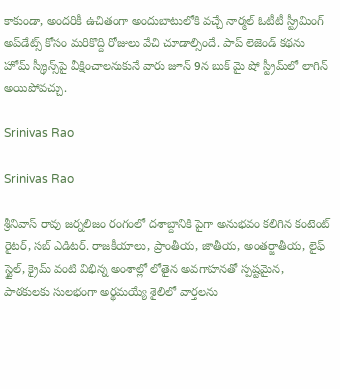కాకుండా, అందరికీ ఉచితంగా అందుబాటులోకి వచ్చే నార్మల్ ఓటీటీ స్ట్రీమింగ్ అప్‌డేట్స్ కోసం మరికొద్ది రోజులు వేచి చూడాల్సిందే. పాప్ లెజెండ్ కథను హోమ్ స్క్రీన్స్‌పై వీక్షించాలనుకునే వారు జూన్ 9న బుక్ మై షో స్ట్రీమ్‌లో లాగిన్ అయిపోవచ్చు.

Srinivas Rao

Srinivas Rao

శ్రీనివాస్ రావు జర్నలిజం రంగంలో దశాబ్దానికి పైగా అనుభవం కలిగిన కంటెంట్ రైటర్, సబ్ ఎడిటర్. రాజకీయాలు, ప్రాంతీయ, జాతీయ, అంతర్జాతీయ, లైఫ్ స్టైల్, క్రైమ్ వంటి విభిన్న అంశాల్లో లోతైన అవగాహనతో స్పష్టమైన, పాఠకులకు సులభంగా అర్థమయ్యే శైలిలో వార్తలను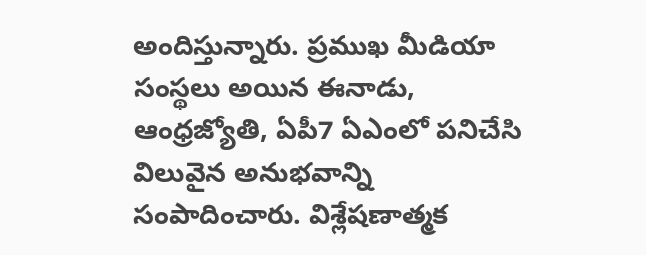అందిస్తున్నారు. ప్రముఖ మీడియా సంస్థలు అయిన ఈనాడు, ఆంధ్రజ్యోతి, ఏపీ7 ఏఎంలో పనిచేసి విలువైన అనుభవాన్ని సంపాదించారు. విశ్లేషణాత్మక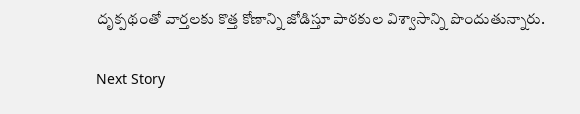దృక్పథంతో వార్తలకు కొత్త కోణాన్ని జోడిస్తూ పాఠకుల విశ్వాసాన్ని పొందుతున్నారు.

Next Story